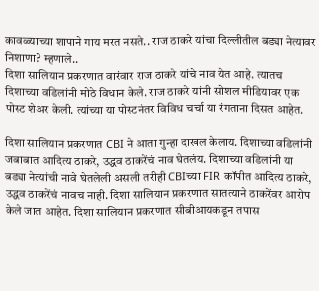कावळ्याच्या शापाने गाय मरत नसते.. राज ठाकरे यांचा दिल्लीतील बड्या नेत्यावर निशाणा? म्हणाले..
दिशा सालियान प्रकरणात वारंवार राज ठाकरे यांचे नाव येत आहे. त्यातच दिशाच्या वडिलांनी मोठे विधान केले. राज ठाकरे यांनी सोशल मीडियावर एक पोस्ट शेअर केली. त्यांच्या या पोस्टनंतर विविध चर्चा या रंगताना दिसत आहेत.

दिशा सालियान प्रकरणात CBI ने आता गुन्हा दाखल केलाय. दिशाच्या वडिलांनी जबाबात आदित्य ठाकरे, उद्धव ठाकरेंचं नाव घेतलंय. दिशाच्या वडिलांनी या बड्या नेत्यांची नावे घेतलेली असली तरीही CBIच्या FIR कॉपीत आदित्य ठाकरे, उद्धव ठाकरेंचं नावच नाही. दिशा सालियान प्रकरणात सातत्याने ठाकरेंवर आरोप केले जात आहेत. दिशा सालियान प्रकरणात सीबीआयकडून तपास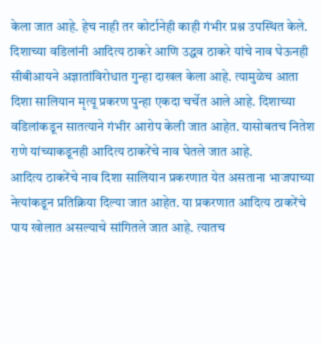केला जात आहे. हेच नाही तर कोर्टानेही काही गंभीर प्रश्न उपस्थित केले. दिशाच्या वडिलांनी आदित्य ठाकरे आणि उद्धव ठाकरे यांचे नाव घेऊनही सीबीआयने अज्ञातांविरोधात गुन्हा दाखल केला आहे. त्यामुळेच आता दिशा सालियान मृत्यू प्रकरण पुन्हा एकदा चर्चेत आले आहे. दिशाच्या वडिलांकडून सातत्याने गंभीर आरोप केली जात आहेत. यासोबतच नितेश राणे यांच्याकडूनही आदित्य ठाकरेंचे नाव घेतले जात आहे.
आदित्य ठाकरेंचे नाव दिशा सालियान प्रकरणात येत असताना भाजपाच्या नेत्यांकडून प्रतिक्रिया दिल्या जात आहेत. या प्रकरणात आदित्य ठाकरेंचे पाय खोलात असल्याचे सांगितले जात आहे. त्यातच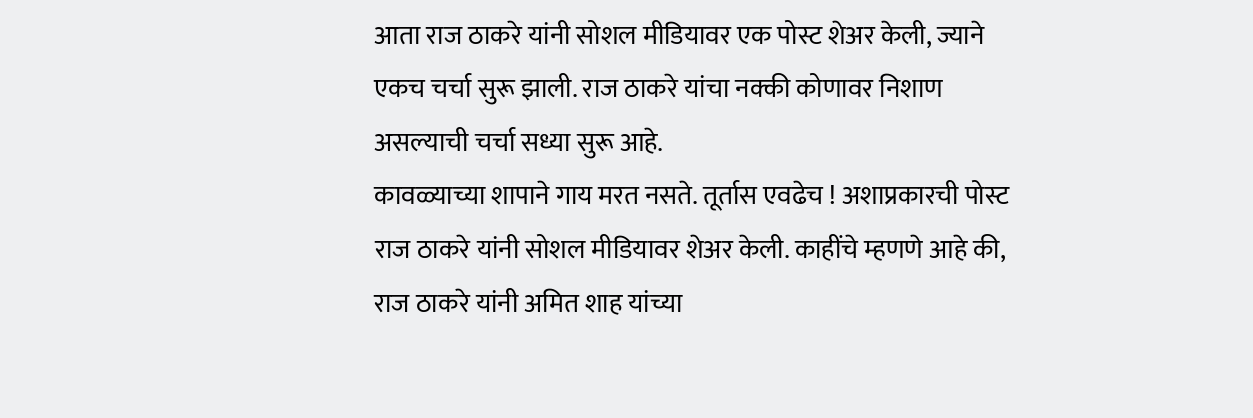आता राज ठाकरे यांनी सोशल मीडियावर एक पोस्ट शेअर केली, ज्याने एकच चर्चा सुरू झाली. राज ठाकरे यांचा नक्की कोणावर निशाण असल्याची चर्चा सध्या सुरू आहे.
कावळ्याच्या शापाने गाय मरत नसते. तूर्तास एवढेच ! अशाप्रकारची पोस्ट राज ठाकरे यांनी सोशल मीडियावर शेअर केली. काहींचे म्हणणे आहे की, राज ठाकरे यांनी अमित शाह यांच्या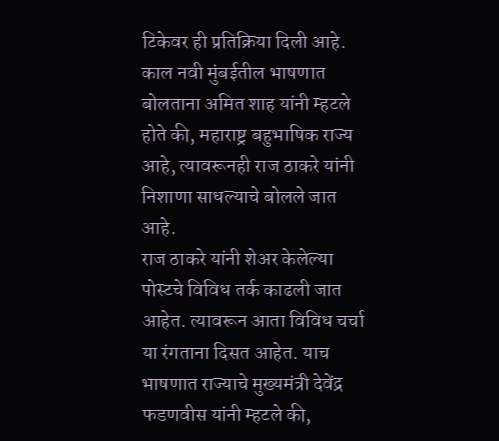टिकेवर ही प्रतिक्रिया दिली आहे. काल नवी मुंबईतील भाषणात बोलताना अमित शाह यांनी म्हटले होते की, महाराष्ट्र बहुभाषिक राज्य आहे, त्यावरूनही राज ठाकरे यांनी निशाणा साधल्याचे बोलले जात आहे.
राज ठाकरे यांनी शेअर केलेल्या पोस्टचे विविध तर्क काढली जात आहेत. त्यावरून आता विविध चर्चा या रंगताना दिसत आहेत. याच भाषणात राज्याचे मुख्यमंत्री देवेंद्र फडणवीस यांनी म्हटले की,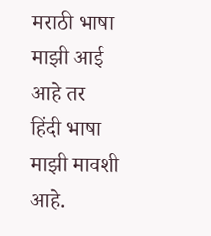मराठी भाषा माझी आई आहे तर हिंदी भाषा माझी मावशी आहे.